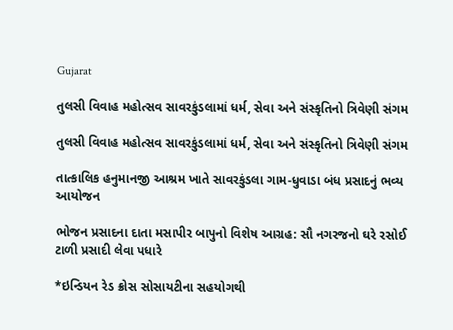Gujarat

તુલસી વિવાહ મહોત્સવ સાવરકુંડલામાં ધર્મ, સેવા અને સંસ્કૃતિનો ત્રિવેણી સંગમ

તુલસી વિવાહ મહોત્સવ સાવરકુંડલામાં ધર્મ, સેવા અને સંસ્કૃતિનો ત્રિવેણી સંગમ

તાત્કાલિક હનુમાનજી આશ્રમ ખાતે સાવરકુંડલા ગામ-ધુવાડા બંધ પ્રસાદનું ભવ્ય આયોજન

ભોજન પ્રસાદના દાતા મસાપીર બાપુનો વિશેષ આગ્રહ: સૌ નગરજનો ઘરે રસોઈ ટાળી પ્રસાદી લેવા પધારે

*ઇન્ડિયન રેડ ક્રોસ સોસાયટીના સહયોગથી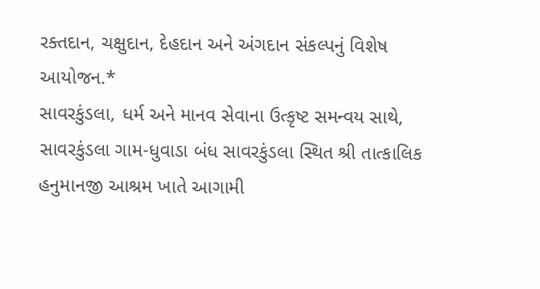રક્તદાન, ચક્ષુદાન, દેહદાન અને અંગદાન સંકલ્પનું વિશેષ આયોજન.*
સાવરકુંડલા, ધર્મ અને માનવ સેવાના ઉત્કૃષ્ટ સમન્વય સાથે, સાવરકુંડલા ગામ-ધુવાડા બંધ સાવરકુંડલા સ્થિત શ્રી તાત્કાલિક હનુમાનજી આશ્રમ ખાતે આગામી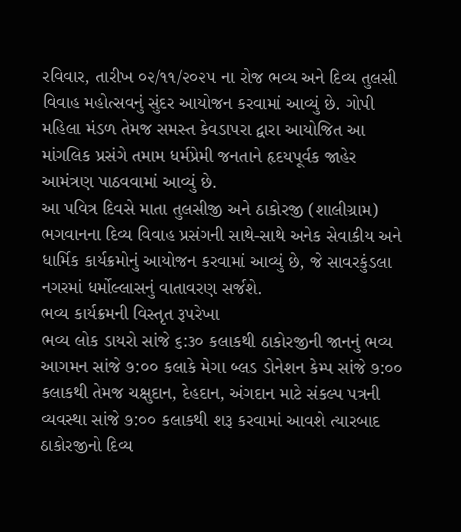રવિવાર, તારીખ ૦૨/૧૧/૨૦૨૫ ના રોજ ભવ્ય અને દિવ્ય તુલસી વિવાહ મહોત્સવનું સુંદર આયોજન કરવામાં આવ્યું છે. ગોપી મહિલા મંડળ તેમજ સમસ્ત કેવડાપરા દ્વારા આયોજિત આ માંગલિક પ્રસંગે તમામ ધર્મપ્રેમી જનતાને હૃદયપૂર્વક જાહેર આમંત્રણ પાઠવવામાં આવ્યું છે.
આ પવિત્ર દિવસે માતા તુલસીજી અને ઠાકોરજી (શાલીગ્રામ) ભગવાનના દિવ્ય વિવાહ પ્રસંગની સાથે-સાથે અનેક સેવાકીય અને ધાર્મિક કાર્યક્રમોનું આયોજન કરવામાં આવ્યું છે, જે સાવરકુંડલા નગરમાં ધર્મોલ્લાસનું વાતાવરણ સર્જશે.
ભવ્ય કાર્યક્રમની વિસ્તૃત રૂપરેખા
ભવ્ય લોક ડાયરો સાંજે ૬:૩૦ કલાકથી ઠાકોરજીની જાનનું ભવ્ય આગમન સાંજે ૭:૦૦ કલાકે મેગા બ્લડ ડોનેશન કેમ્પ સાંજે ૭:૦૦ કલાકથી તેમજ ચક્ષુદાન, દેહદાન, અંગદાન માટે સંકલ્પ પત્રની વ્યવસ્થા સાંજે ૭:૦૦ કલાકથી શરૂ કરવામાં આવશે ત્યારબાદ ઠાકોરજીનો દિવ્ય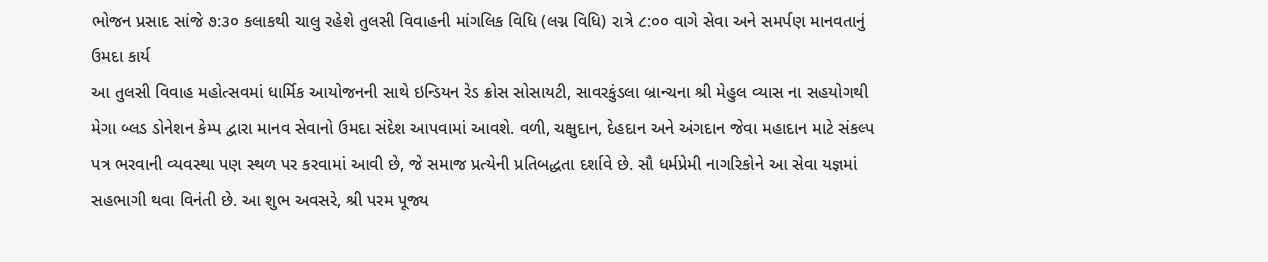ભોજન પ્રસાદ સાંજે ૭:૩૦ કલાકથી ચાલુ રહેશે તુલસી વિવાહની માંગલિક વિધિ (લગ્ન વિધિ) રાત્રે ૮:૦૦ વાગે સેવા અને સમર્પણ માનવતાનું ઉમદા કાર્ય
આ તુલસી વિવાહ મહોત્સવમાં ધાર્મિક આયોજનની સાથે ઇન્ડિયન રેડ ક્રોસ સોસાયટી, સાવરકુંડલા બ્રાન્ચના શ્રી મેહુલ વ્યાસ ના સહયોગથી મેગા બ્લડ ડોનેશન કેમ્પ દ્વારા માનવ સેવાનો ઉમદા સંદેશ આપવામાં આવશે. વળી, ચક્ષુદાન, દેહદાન અને અંગદાન જેવા મહાદાન માટે સંકલ્પ પત્ર ભરવાની વ્યવસ્થા પણ સ્થળ પર કરવામાં આવી છે, જે સમાજ પ્રત્યેની પ્રતિબદ્ધતા દર્શાવે છે. સૌ ધર્મપ્રેમી નાગરિકોને આ સેવા યજ્ઞમાં સહભાગી થવા વિનંતી છે. આ શુભ અવસરે, શ્રી પરમ પૂજ્ય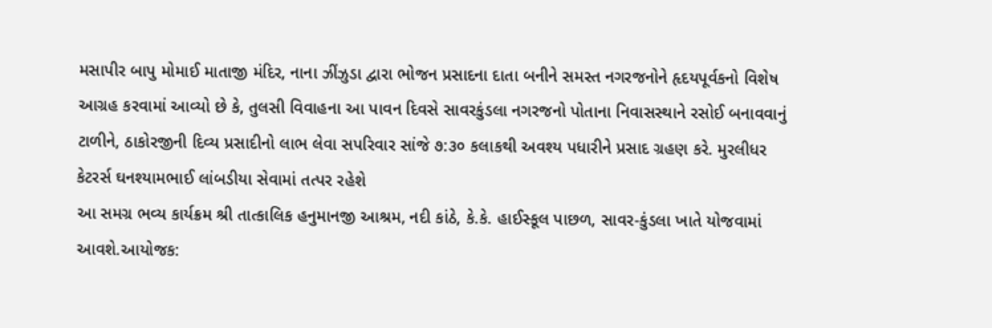મસાપીર બાપુ મોમાઈ માતાજી મંદિર, નાના ઝીંઝુડા દ્વારા ભોજન પ્રસાદના દાતા બનીને સમસ્ત નગરજનોને હૃદયપૂર્વકનો વિશેષ આગ્રહ કરવામાં આવ્યો છે કે, તુલસી વિવાહના આ પાવન દિવસે સાવરકુંડલા નગરજનો પોતાના નિવાસસ્થાને રસોઈ બનાવવાનું ટાળીને, ઠાકોરજીની દિવ્ય પ્રસાદીનો લાભ લેવા સપરિવાર સાંજે ૭:૩૦ કલાકથી અવશ્ય પધારીને પ્રસાદ ગ્રહણ કરે. મુરલીધર કેટરર્સ ઘનશ્યામભાઈ લાંબડીયા સેવામાં તત્પર રહેશે
આ સમગ્ર ભવ્ય કાર્યક્રમ શ્રી તાત્કાલિક હનુમાનજી આશ્રમ, નદી કાંઠે, કે.કે. હાઈસ્કૂલ પાછળ, સાવર-કુંડલા ખાતે યોજવામાં આવશે.આયોજક: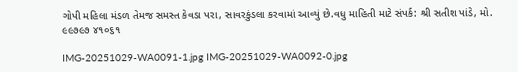ગોપી મહિલા મંડળ તેમજ સમસ્ત કેવડા પરા, સાવરકુંડલા કરવામાં આવ્યું છે.વધુ માહિતી માટે સંપર્ક: શ્રી સતીશ પાંડે, મો. ૯૯૭૯૭ ૪૧૦૬૧

IMG-20251029-WA0091-1.jpg IMG-20251029-WA0092-0.jpg